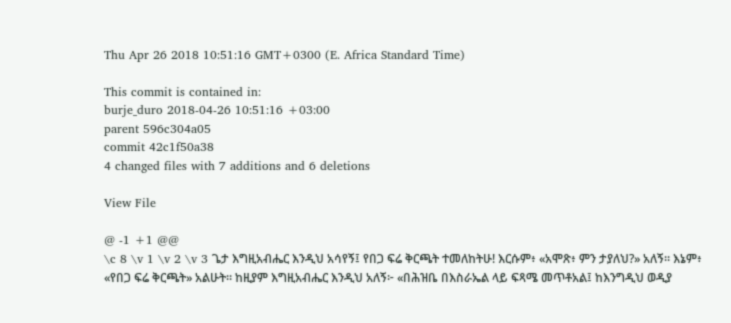Thu Apr 26 2018 10:51:16 GMT+0300 (E. Africa Standard Time)

This commit is contained in:
burje_duro 2018-04-26 10:51:16 +03:00
parent 596c304a05
commit 42c1f50a38
4 changed files with 7 additions and 6 deletions

View File

@ -1 +1 @@
\c 8 \v 1 \v 2 \v 3 ጌታ እግዚአብሔር እንዲህ አሳየኝ፤ የበጋ ፍሬ ቅርጫት ተመለከትሁ! እርሱም፥ «አሞጽ፥ ምን ታያለህ?» አለኝ። እኔም፥ «የበጋ ፍሬ ቅርጫት» አልሁት። ከዚያም እግዚአብሔር እንዲህ አለኝ፦ «በሕዝቤ በእስራኤል ላይ ፍጻሜ መጥቶአል፤ ከእንግዲህ ወዲያ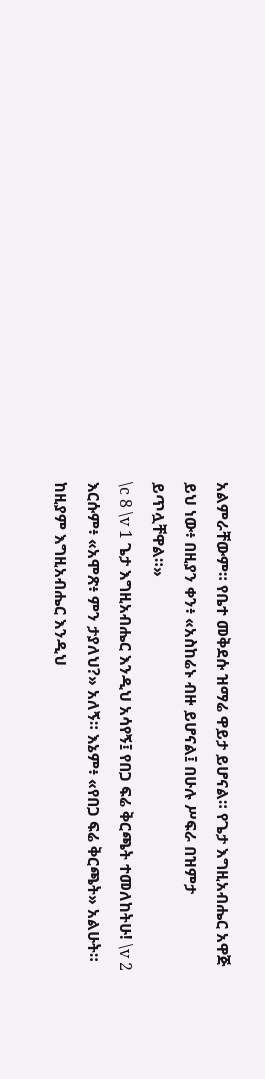አልምራቸውም። የቤተ መቅደሱ ዝማሬ ዋይታ ይሆናል። የጌታ እግዚአብሔር አዋጅ ይህ ነው፥ በዚያን ቀን፥ «አስከሬኑ ብዙ ይሆናል፤ በሁሉ ሥፍራ በዝምታ ይጥሏቸዋል።»
\c 8 \v 1 ጌታ እግዚአብሔር እንዲህ አሳየኝ፤ የበጋ ፍሬ ቅርጫት ተመለከትሁ! \v 2 እርሱም፥ «አሞጽ፥ ምን ታያለህ?» አለኝ። እኔም፥ «የበጋ ፍሬ ቅርጫት» አልሁት። ከዚያም እግዚአብሔር እንዲህ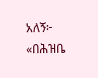አለኝ፦ «በሕዝቤ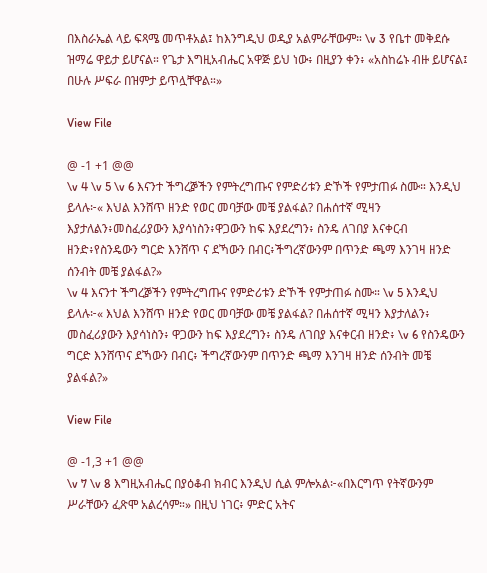በእስራኤል ላይ ፍጻሜ መጥቶአል፤ ከእንግዲህ ወዲያ አልምራቸውም። \v 3 የቤተ መቅደሱ ዝማሬ ዋይታ ይሆናል። የጌታ እግዚአብሔር አዋጅ ይህ ነው፥ በዚያን ቀን፥ «አስከሬኑ ብዙ ይሆናል፤ በሁሉ ሥፍራ በዝምታ ይጥሏቸዋል።»

View File

@ -1 +1 @@
\v 4 \v 5 \v 6 እናንተ ችግረⶉችን የምትረግጡና የምድሪቱን ድኾች የምታጠፉ ስሙ። እንዲህ ይላሉ፦« እህል እንሸጥ ዘንድ የወር መባቻው መቼ ያልፋል? በሐሰተኛ ሚዛን እያታለልን፥መስፈሪያውን እያሳነስን፥ዋጋውን ከፍ እያደረግን፥ ስንዴ ለገበያ እናቀርብ ዘንድ፥የስንዴውን ግርድ እንሸጥ ና ደኻውን በብር፥ችግረኛውንም በጥንድ ጫማ እንገዛ ዘንድ ሰንብት መቼ ያልፋል?»
\v 4 እናንተ ችግረⶉችን የምትረግጡና የምድሪቱን ድኾች የምታጠፉ ስሙ። \v 5 እንዲህ ይላሉ፦« እህል እንሸጥ ዘንድ የወር መባቻው መቼ ያልፋል? በሐሰተኛ ሚዛን እያታለልን፥ መስፈሪያውን እያሳነስን፥ ዋጋውን ከፍ እያደረግን፥ ስንዴ ለገበያ እናቀርብ ዘንድ፥ \v 6 የስንዴውን ግርድ እንሸጥና ደኻውን በብር፥ ችግረኛውንም በጥንድ ጫማ እንገዛ ዘንድ ሰንብት መቼ ያልፋል?»

View File

@ -1,3 +1 @@
\v 7 \v 8 እግዚአብሔር በያዕቆብ ክብር እንዲህ ሲል ምሎአል፦«በእርግጥ የትኛውንም ሥራቸውን ፈጽሞ አልረሳም።» በዚህ ነገር፥ ምድር አትና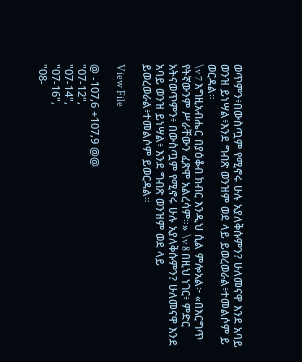ወጥምን፥በውስጧም የሚኖሩ ሁሉ አያለቅሱምን? ሁለመናዋ እንደ አባይ ወንዝ ይነሣል፥እንደ ግብጽ ወንዝም ወደ ላይ ይወረወራል፥ተመልሶም ይ
ወርዳል።
\v 7 እግዚአብሔር በያዕቆብ ክብር እንዲህ ሲል ምሎአል፦ «በእርግጥ የትኛውንም ሥራቸውን ፈጽሞ አልረሳም።» \v 8 በዚህ ነገር፥ ምድር አትናወጥምን፥ በውስጧም የሚኖሩ ሁሉ አያለቅሱምን? ሁለመናዋ እንደ አባይ ወንዝ ይነሣል፥ እንደ ግብጽ ወንዝም ወደ ላይ ይወረወራል፥ተመልሶም ይወርዳል።

View File

@ -107,6 +107,9 @@
"07-12",
"07-14",
"07-16",
"08-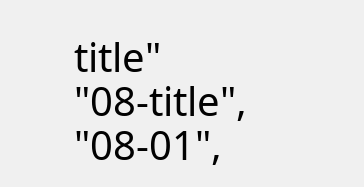title"
"08-title",
"08-01",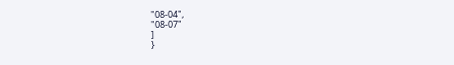"08-04",
"08-07"
]
}